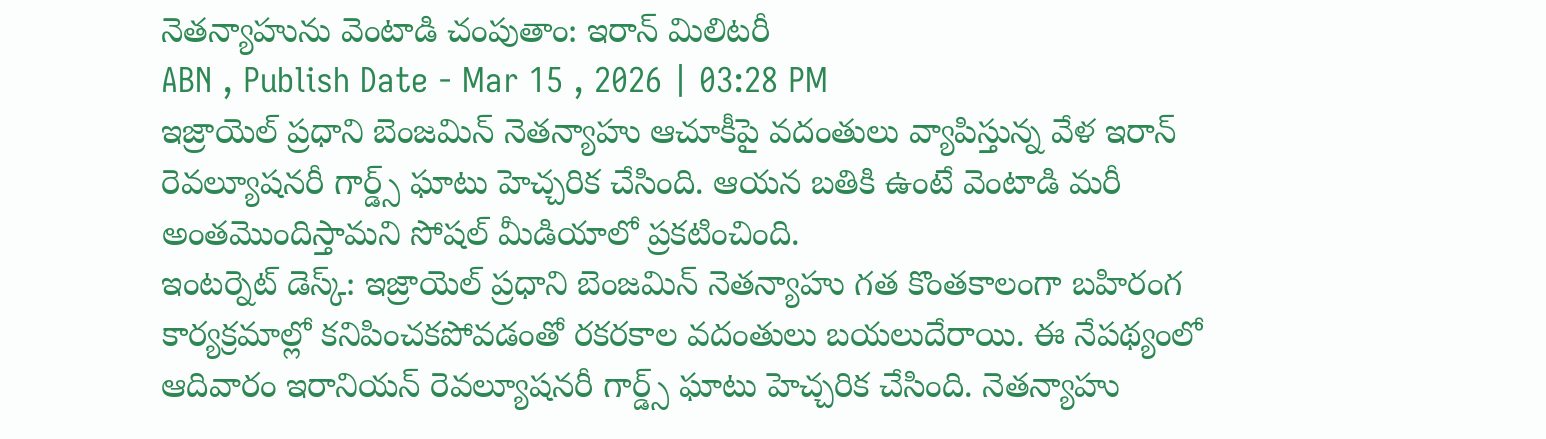నెతన్యాహును వెంటాడి చంపుతాం: ఇరాన్ మిలిటరీ
ABN , Publish Date - Mar 15 , 2026 | 03:28 PM
ఇజ్రాయెల్ ప్రధాని బెంజమిన్ నెతన్యాహు ఆచూకీపై వదంతులు వ్యాపిస్తున్న వేళ ఇరాన్ రెవల్యూషనరీ గార్డ్స్ ఘాటు హెచ్చరిక చేసింది. ఆయన బతికి ఉంటే వెంటాడి మరీ అంతమొందిస్తామని సోషల్ మీడియాలో ప్రకటించింది.
ఇంటర్నెట్ డెస్క్: ఇజ్రాయెల్ ప్రధాని బెంజమిన్ నెతన్యాహు గత కొంతకాలంగా బహిరంగ కార్యక్రమాల్లో కనిపించకపోవడంతో రకరకాల వదంతులు బయలుదేరాయి. ఈ నేపథ్యంలో ఆదివారం ఇరానియన్ రెవల్యూషనరీ గార్డ్స్ ఘాటు హెచ్చరిక చేసింది. నెతన్యాహు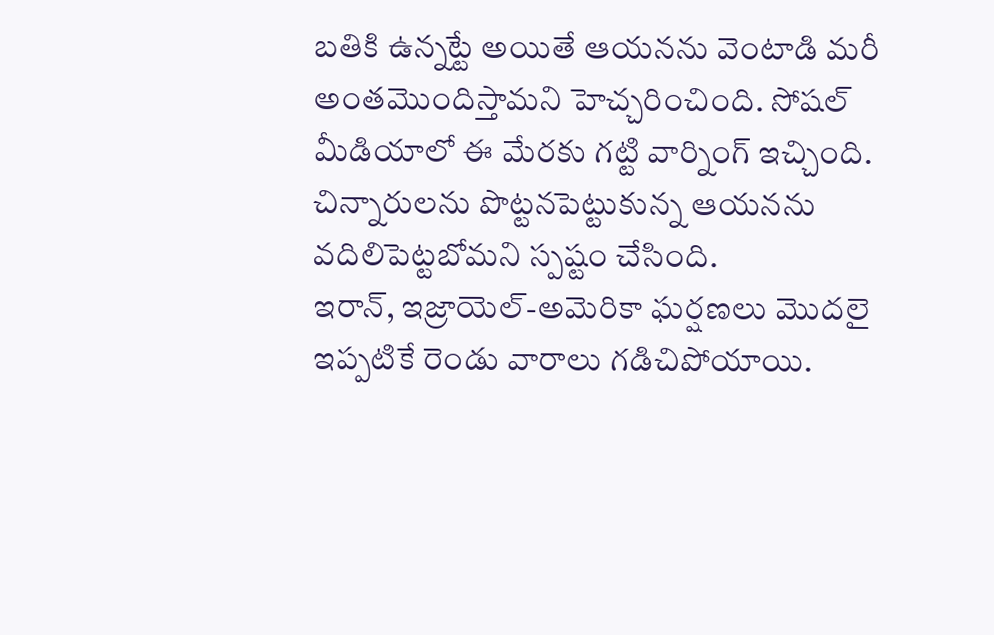బతికి ఉన్నట్టే అయితే ఆయనను వెంటాడి మరీ అంతమొందిస్తామని హెచ్చరించింది. సోషల్ మీడియాలో ఈ మేరకు గట్టి వార్నింగ్ ఇచ్చింది. చిన్నారులను పొట్టనపెట్టుకున్న ఆయనను వదిలిపెట్టబోమని స్పష్టం చేసింది.
ఇరాన్, ఇజ్రాయెల్-అమెరికా ఘర్షణలు మొదలై ఇప్పటికే రెండు వారాలు గడిచిపోయాయి.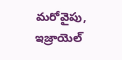మరోవైపు, ఇజ్రాయెల్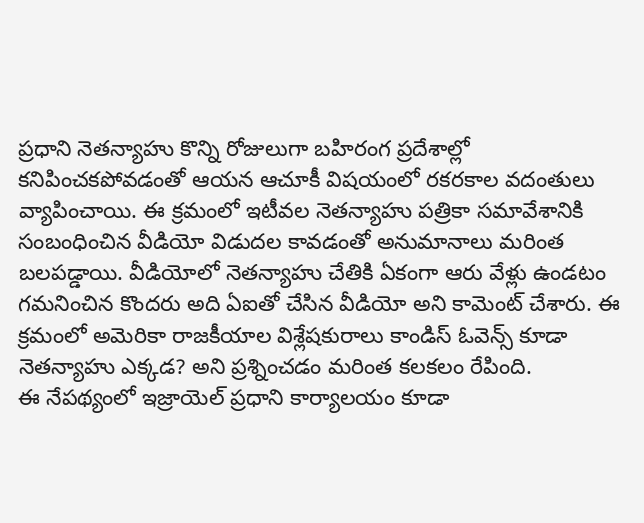ప్రధాని నెతన్యాహు కొన్ని రోజులుగా బహిరంగ ప్రదేశాల్లో కనిపించకపోవడంతో ఆయన ఆచూకీ విషయంలో రకరకాల వదంతులు వ్యాపించాయి. ఈ క్రమంలో ఇటీవల నెతన్యాహు పత్రికా సమావేశానికి సంబంధించిన వీడియో విడుదల కావడంతో అనుమానాలు మరింత బలపడ్డాయి. వీడియోలో నెతన్యాహు చేతికి ఏకంగా ఆరు వేళ్లు ఉండటం గమనించిన కొందరు అది ఏఐతో చేసిన వీడియో అని కామెంట్ చేశారు. ఈ క్రమంలో అమెరికా రాజకీయాల విశ్లేషకురాలు కాండిస్ ఓవెన్స్ కూడా నెతన్యాహు ఎక్కడ? అని ప్రశ్నించడం మరింత కలకలం రేపింది.
ఈ నేపథ్యంలో ఇజ్రాయెల్ ప్రధాని కార్యాలయం కూడా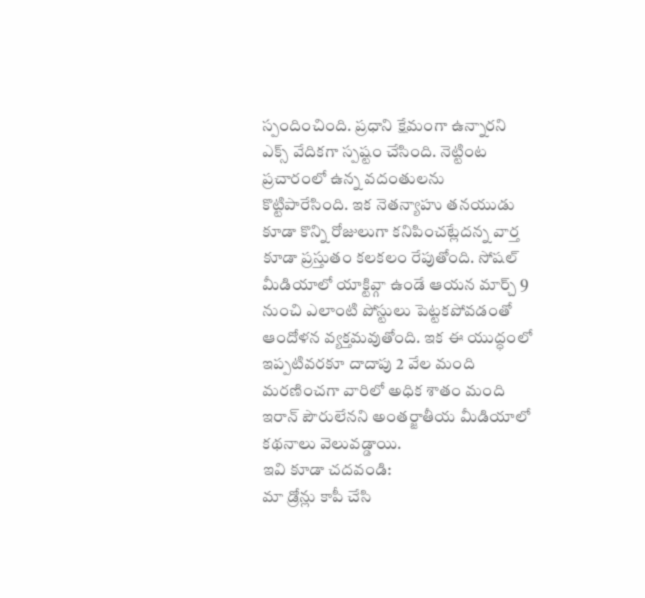స్పందించింది. ప్రధాని క్షేమంగా ఉన్నారని ఎక్స్ వేదికగా స్పష్టం చేసింది. నెట్టింట ప్రచారంలో ఉన్న వదంతులను కొట్టిపారేసింది. ఇక నెతన్యాహు తనయుడు కూడా కొన్ని రోజులుగా కనిపించట్లేదన్న వార్త కూడా ప్రస్తుతం కలకలం రేపుతోంది. సోషల్ మీడియాలో యాక్టివ్గా ఉండే ఆయన మార్చ్ 9 నుంచి ఎలాంటి పోస్టులు పెట్టకపోవడంతో ఆందోళన వ్యక్తమవుతోంది. ఇక ఈ యుద్ధంలో ఇప్పటివరకూ దాదాపు 2 వేల మంది మరణించగా వారిలో అధిక శాతం మంది ఇరాన్ పౌరులేనని అంతర్జాతీయ మీడియాలో కథనాలు వెలువడ్డాయి.
ఇవి కూడా చదవండి:
మా డ్రోన్లు కాపీ చేసి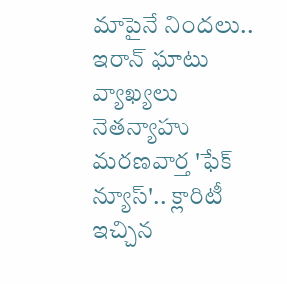మాపైనే నిందలు.. ఇరాన్ ఘాటు వ్యాఖ్యలు
నెతన్యాహు మరణవార్త 'ఫేక్ న్యూస్'.. క్లారిటీ ఇచ్చిన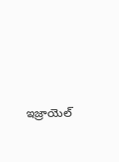ఇజ్రాయెల్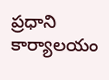ప్రధాని కార్యాలయం